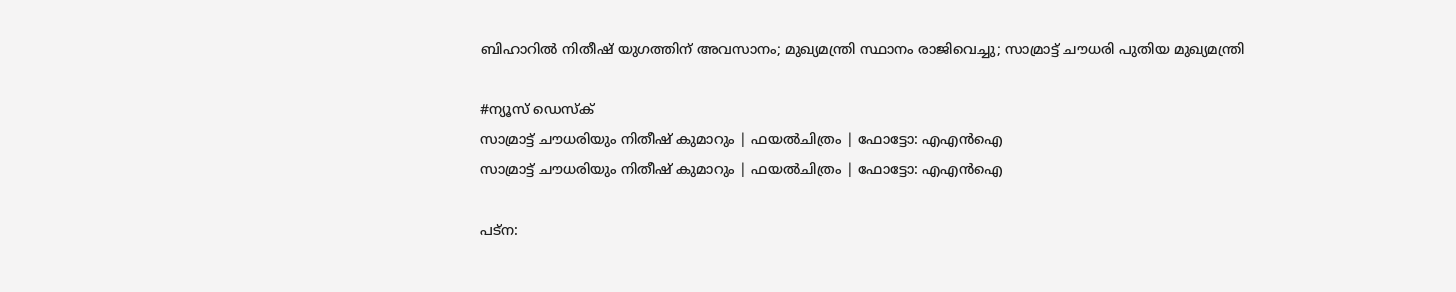ബിഹാറിൽ നിതീഷ് യുഗത്തിന് അവസാനം; മുഖ്യമന്ത്രി സ്ഥാനം രാജിവെച്ചു; സാമ്രാട്ട് ചൗധരി പുതിയ മുഖ്യമന്ത്രി

#ന്യൂസ് ഡെസ്ക്
സാമ്രാട്ട് ചൗധരിയും നിതീഷ് കുമാറും | ഫയല്‍ചിത്രം | ഫോട്ടോ: എഎന്‍ഐ
സാമ്രാട്ട് ചൗധരിയും നിതീഷ് കുമാറും | ഫയല്‍ചിത്രം | ഫോട്ടോ: എഎന്‍ഐ

പട്‌ന: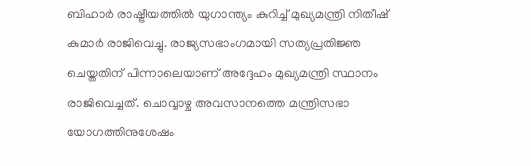ബിഹാർ രാഷ്ട്രീയത്തിൽ യുഗാന്ത്യം കുറിച്ച് മുഖ്യമന്ത്രി നിതീഷ് കുമാർ രാജിവെച്ചു. രാജ്യസഭാംഗമായി സത്യപ്രതിജ്ഞ ചെയ്തതിന് പിന്നാലെയാണ് അദ്ദേഹം മുഖ്യമന്ത്രി സ്ഥാനം രാജിവെച്ചത്. ചൊവ്വാഴ്ച അവസാനത്തെ മന്ത്രിസഭാ യോഗത്തിനുശേഷം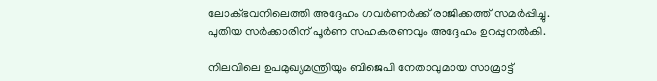ലോക്ഭവനിലെത്തി അദ്ദേഹം ഗവർണർക്ക് രാജിക്കത്ത് സമർപ്പിച്ചു. പുതിയ സർക്കാരിന് പൂർണ സഹകരണവും അദ്ദേഹം ഉറപ്പുനൽകി.

നിലവിലെ ഉപമുഖ്യമന്ത്രിയും ബിജെപി നേതാവുമായ സാമ്രാട്ട്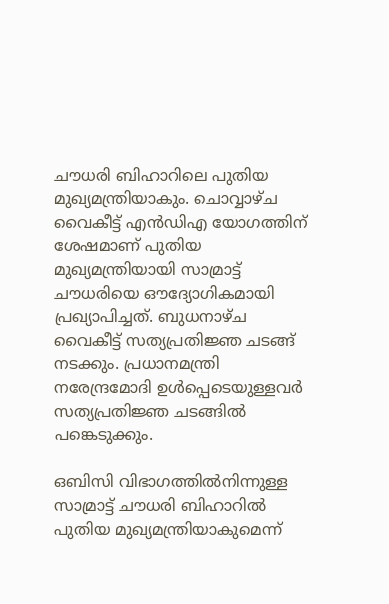ചൗധരി ബിഹാറിലെ പുതിയ മുഖ്യമന്ത്രിയാകും. ചൊവ്വാഴ്ച വൈകീട്ട് എൻഡിഎ യോഗത്തിന് ശേഷമാണ് പുതിയ മുഖ്യമന്ത്രിയായി സാമ്രാട്ട് ചൗധരിയെ ഔദ്യോഗികമായി പ്രഖ്യാപിച്ചത്. ബുധനാഴ്ച വൈകീട്ട് സത്യപ്രതിജ്ഞ ചടങ്ങ് നടക്കും. പ്രധാനമന്ത്രി നരേന്ദ്രമോദി ഉൾപ്പെടെയുള്ളവർ സത്യപ്രതിജ്ഞ ചടങ്ങിൽ പങ്കെടുക്കും.

ഒബിസി വിഭാഗത്തിൽനിന്നുള്ള സാമ്രാട്ട് ചൗധരി ബിഹാറിൽ പുതിയ മുഖ്യമന്ത്രിയാകുമെന്ന്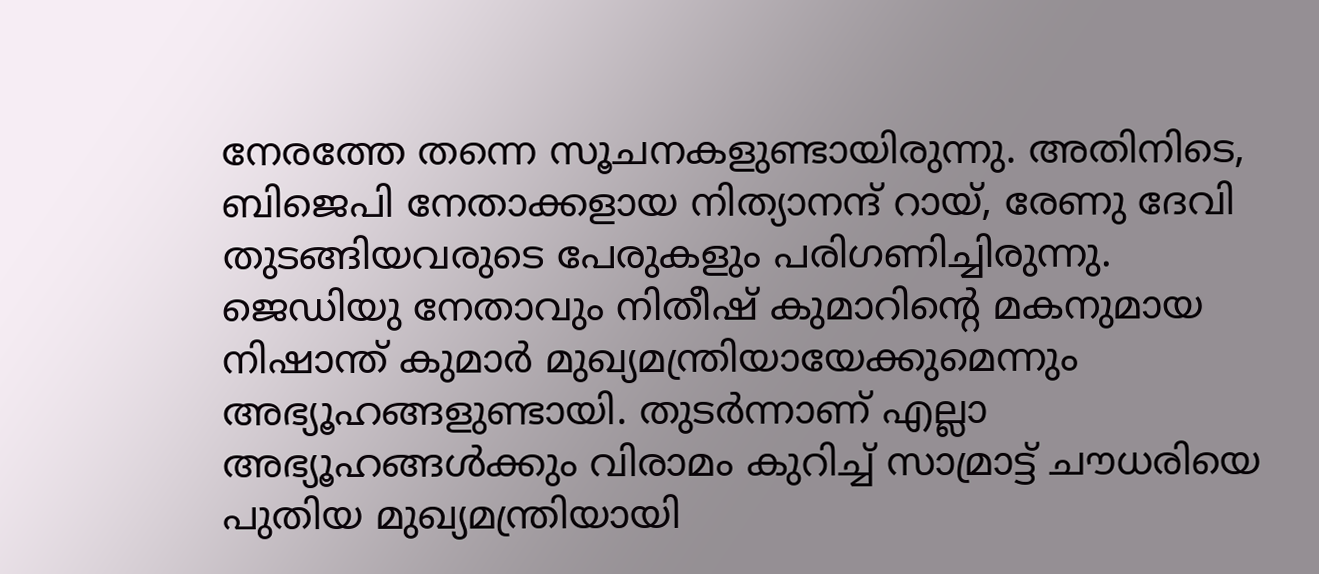നേരത്തേ തന്നെ സൂചനകളുണ്ടായിരുന്നു. അതിനിടെ, ബിജെപി നേതാക്കളായ നിത്യാനന്ദ് റായ്, രേണു ദേവി തുടങ്ങിയവരുടെ പേരുകളും പരിഗണിച്ചിരുന്നു. ജെഡിയു നേതാവും നിതീഷ് കുമാറിന്റെ മകനുമായ നിഷാന്ത് കുമാർ മുഖ്യമന്ത്രിയായേക്കുമെന്നും അഭ്യൂഹങ്ങളുണ്ടായി. തുടർന്നാണ് എല്ലാ അഭ്യൂഹങ്ങൾക്കും വിരാമം കുറിച്ച് സാമ്രാട്ട് ചൗധരിയെ പുതിയ മുഖ്യമന്ത്രിയായി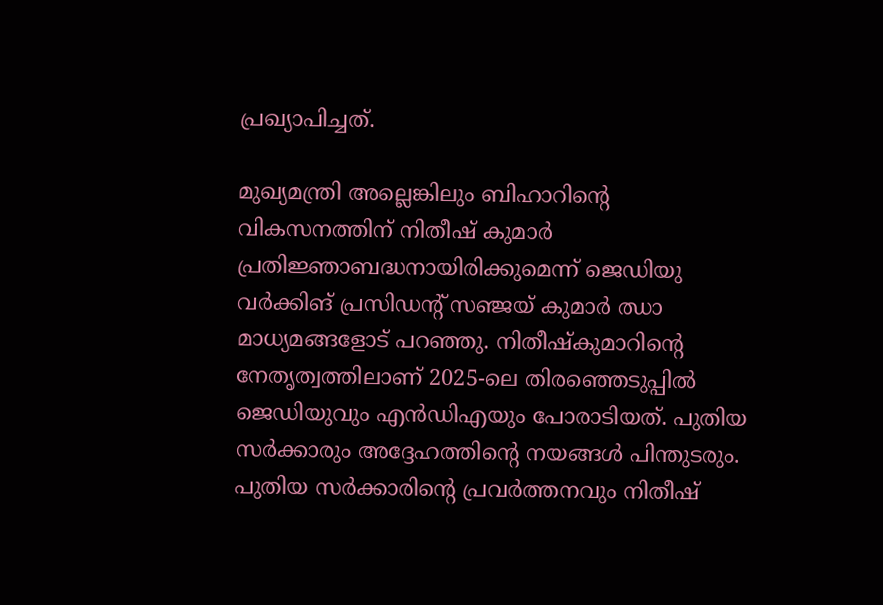പ്രഖ്യാപിച്ചത്.

മുഖ്യമന്ത്രി അല്ലെങ്കിലും ബിഹാറിന്റെ വികസനത്തിന് നിതീഷ് കുമാർ പ്രതിജ്ഞാബദ്ധനായിരിക്കുമെന്ന് ജെഡിയു വർക്കിങ് പ്രസിഡന്റ് സഞ്ജയ് കുമാർ ഝാ മാധ്യമങ്ങളോട് പറഞ്ഞു. നിതീഷ്‌കുമാറിന്റെ നേതൃത്വത്തിലാണ് 2025-ലെ തിരഞ്ഞെടുപ്പിൽ ജെഡിയുവും എൻഡിഎയും പോരാടിയത്. പുതിയ സർക്കാരും അദ്ദേഹത്തിന്റെ നയങ്ങൾ പിന്തുടരും. പുതിയ സർക്കാരിന്റെ പ്രവർത്തനവും നിതീഷ്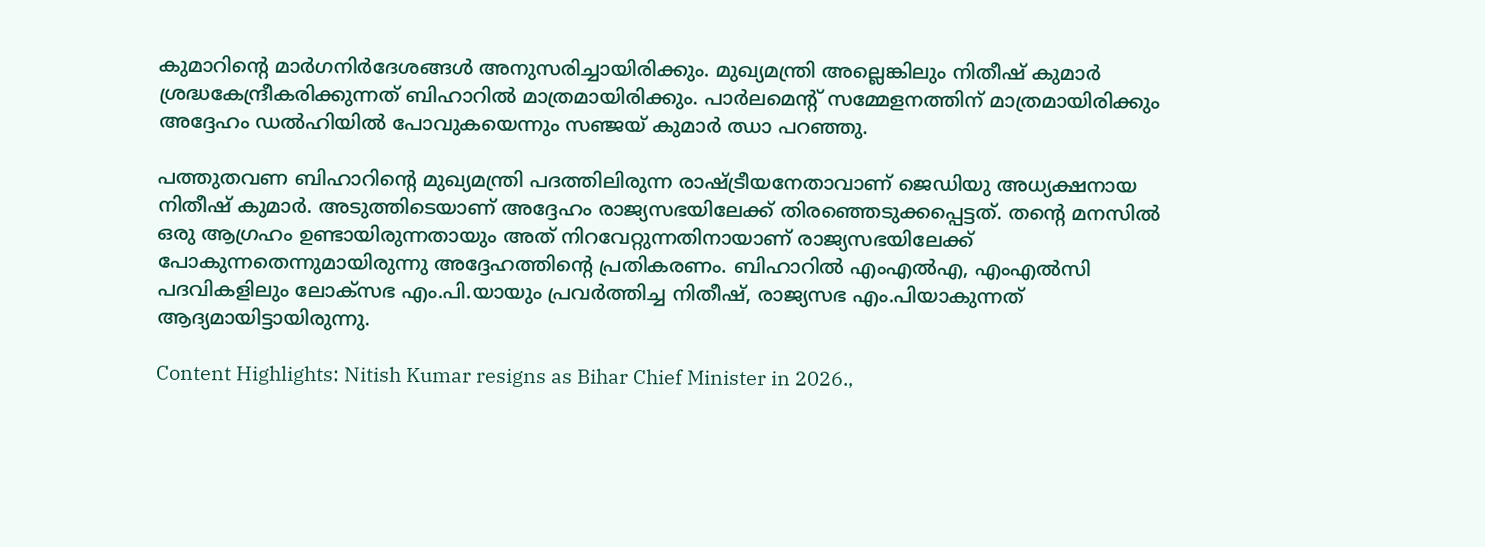കുമാറിന്റെ മാർഗനിർദേശങ്ങൾ അനുസരിച്ചായിരിക്കും. മുഖ്യമന്ത്രി അല്ലെങ്കിലും നിതീഷ് കുമാർ ശ്രദ്ധകേന്ദ്രീകരിക്കുന്നത് ബിഹാറിൽ മാത്രമായിരിക്കും. പാർലമെന്റ് സമ്മേളനത്തിന് മാത്രമായിരിക്കും അദ്ദേഹം ഡൽഹിയിൽ പോവുകയെന്നും സഞ്ജയ് കുമാർ ഝാ പറഞ്ഞു.

പത്തുതവണ ബിഹാറിന്റെ മുഖ്യമന്ത്രി പദത്തിലിരുന്ന രാഷ്ട്രീയനേതാവാണ് ജെഡിയു അധ്യക്ഷനായ നിതീഷ് കുമാർ. അടുത്തിടെയാണ് അദ്ദേഹം രാജ്യസഭയിലേക്ക് തിരഞ്ഞെടുക്കപ്പെട്ടത്. തന്റെ മനസിൽ ഒരു ആഗ്രഹം ഉണ്ടായിരുന്നതായും അത് നിറവേറ്റുന്നതിനായാണ് രാജ്യസഭയിലേക്ക് പോകുന്നതെന്നുമായിരുന്നു അദ്ദേഹത്തിന്റെ പ്രതികരണം. ബിഹാറിൽ എംഎൽഎ, എംഎൽസി പദവികളിലും ലോക്‌സഭ എം.പി.യായും പ്രവർത്തിച്ച നിതീഷ്, രാജ്യസഭ എം.പിയാകുന്നത് ആദ്യമായിട്ടായിരുന്നു.

Content Highlights: Nitish Kumar resigns as Bihar Chief Minister in 2026.,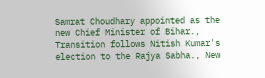Samrat Choudhary appointed as the new Chief Minister of Bihar., Transition follows Nitish Kumar's election to the Rajya Sabha., New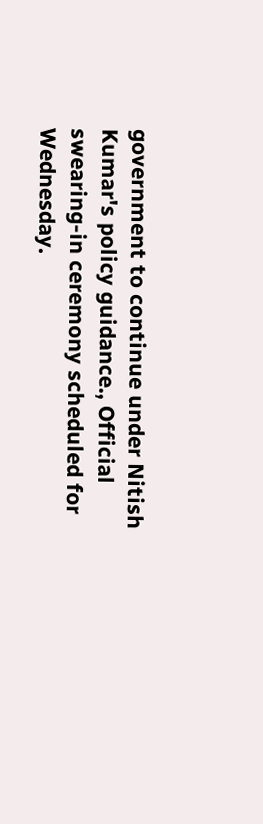government to continue under Nitish Kumar's policy guidance., Official swearing-in ceremony scheduled for Wednesday.